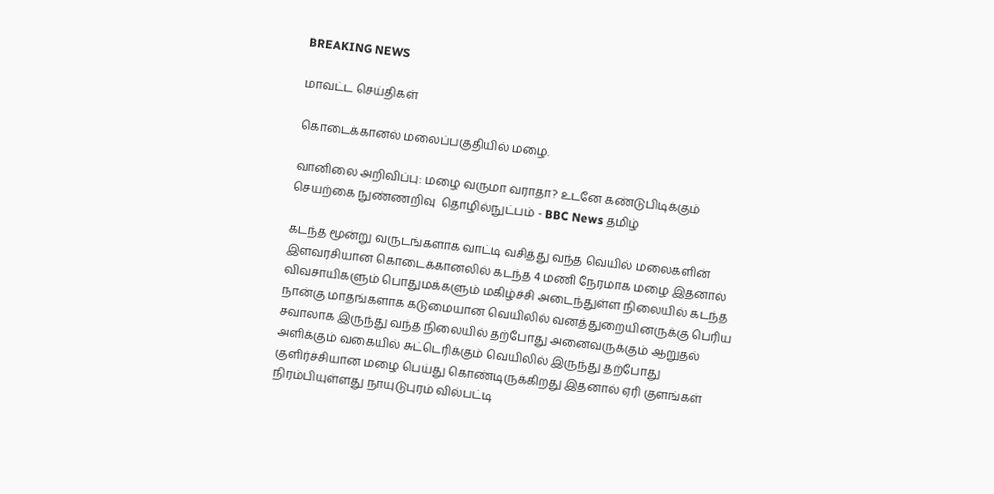BREAKING NEWS

மாவட்ட செய்திகள்

கொடைக்கானல் மலைப்பகுதியில் மழை.

வானிலை அறிவிப்பு: மழை வருமா வராதா? உடனே கண்டுபிடிக்கும் செயற்கை நுண்ணறிவு  தொழில்நுட்பம் - BBC News தமிழ்

கடந்த மூன்று வருடங்களாக வாட்டி வசித்து வந்த வெயில் மலைகளின் இளவரசியான கொடைக்கானலில் கடந்த 4 மணி நேரமாக மழை இதனால் விவசாயிகளும் பொதுமக்களும் மகிழ்ச்சி அடைந்துள்ள நிலையில் கடந்த நான்கு மாதங்களாக கடுமையான வெயிலில் வனத்துறையினருக்கு பெரிய சவாலாக இருந்து வந்த நிலையில் தற்போது அனைவருக்கும் ஆறுதல் அளிக்கும் வகையில் சுட்டெரிக்கும் வெயிலில் இருந்து தற்போது குளிர்ச்சியான மழை பெய்து கொண்டிருக்கிறது இதனால் ஏரி குளங்கள் நிரம்பியுள்ளது நாயுடுபுரம் வில்பட்டி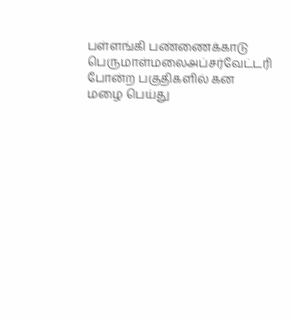பள்ளங்கி பண்ணைக்காடு பெருமாள்மலைஅப்சர்வேட்டரி போன்ற பகுதிகளில் கன மழை பெய்து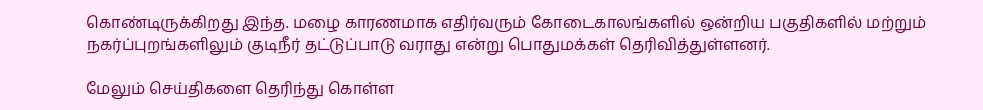கொண்டிருக்கிறது இந்த. மழை காரணமாக எதிர்வரும் கோடைகாலங்களில் ஒன்றிய பகுதிகளில் மற்றும் நகர்ப்புறங்களிலும் குடிநீர் தட்டுப்பாடு வராது என்று பொதுமக்கள் தெரிவித்துள்ளனர்.

மேலும் செய்திகளை தெரிந்து கொள்ள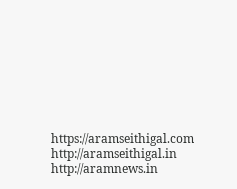https://aramseithigal.com  http://aramseithigal.in  http://aramnews.in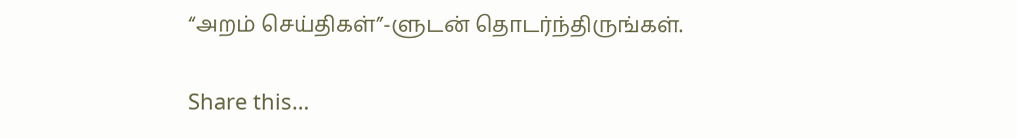“அறம் செய்திகள்”-ளுடன் தொடர்ந்திருங்கள்.

Share this…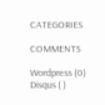CATEGORIES

COMMENTS

Wordpress (0)
Disqus ( )